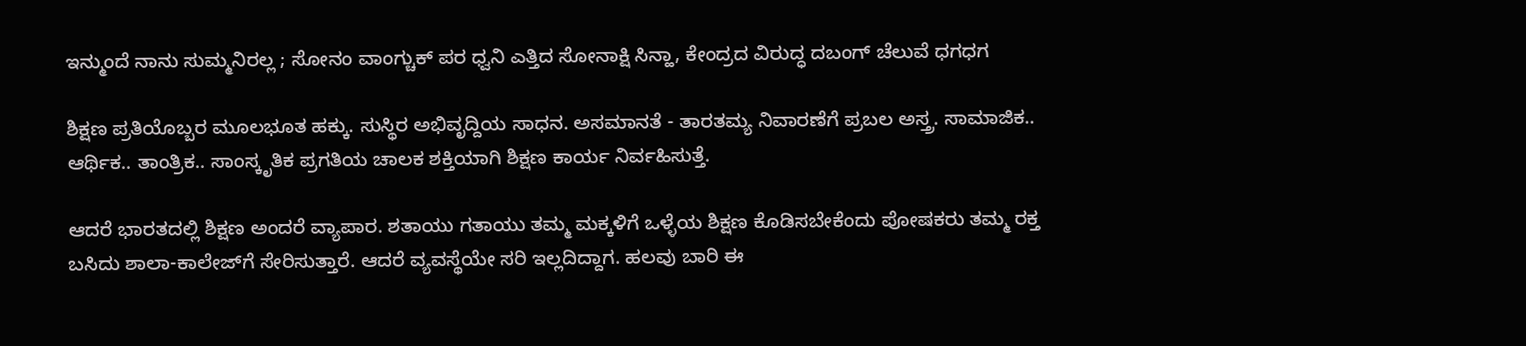ಇನ್ಮುಂದೆ ನಾನು ಸುಮ್ಮನಿರಲ್ಲ ; ಸೋನಂ ವಾಂಗ್ಚುಕ್ ಪರ ಧ್ವನಿ ಎತ್ತಿದ ಸೋನಾಕ್ಷಿ ಸಿನ್ಹಾ, ಕೇಂದ್ರದ ವಿರುದ್ಧ ದಬಂಗ್ ಚೆಲುವೆ ಧಗಧಗ

ಶಿಕ್ಷಣ ಪ್ರತಿಯೊಬ್ಬರ ಮೂಲಭೂತ ಹಕ್ಕು. ಸುಸ್ಥಿರ ಅಭಿವೃದ್ದಿಯ ಸಾಧನ. ಅಸಮಾನತೆ - ತಾರತಮ್ಯ ನಿವಾರಣೆಗೆ ಪ್ರಬಲ ಅಸ್ತ್ರ. ಸಾಮಾಜಿಕ.. ಆರ್ಥಿಕ.. ತಾಂತ್ರಿಕ.. ಸಾಂಸ್ಕೃತಿಕ ಪ್ರಗತಿಯ ಚಾಲಕ ಶಕ್ತಿಯಾಗಿ ಶಿಕ್ಷಣ ಕಾರ್ಯ ನಿರ್ವಹಿಸುತ್ತೆ.

ಆದರೆ ಭಾರತದಲ್ಲಿ ಶಿಕ್ಷಣ ಅಂದರೆ ವ್ಯಾಪಾರ. ಶತಾಯು ಗತಾಯು ತಮ್ಮ ಮಕ್ಕಳಿಗೆ ಒಳ್ಳೆಯ ಶಿಕ್ಷಣ ಕೊಡಿಸಬೇಕೆಂದು ಪೋಷಕರು ತಮ್ಮ ರಕ್ತ ಬಸಿದು ಶಾಲಾ-ಕಾಲೇಜ್‌ಗೆ ಸೇರಿಸುತ್ತಾರೆ. ಆದರೆ ವ್ಯವಸ್ಥೆಯೇ ಸರಿ ಇಲ್ಲದಿದ್ದಾಗ. ಹಲವು ಬಾರಿ ಈ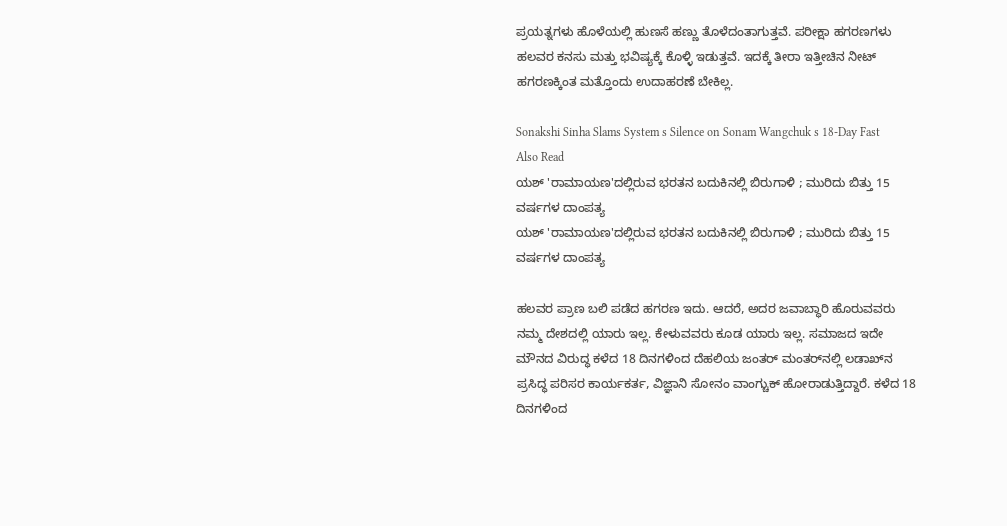ಪ್ರಯತ್ನಗಳು ಹೊಳೆಯಲ್ಲಿ ಹುಣಸೆ ಹಣ್ಣು ತೊಳೆದಂತಾಗುತ್ತವೆ. ಪರೀಕ್ಷಾ ಹಗರಣಗಳು ಹಲವರ ಕನಸು ಮತ್ತು ಭವಿಷ್ಯಕ್ಕೆ ಕೊಳ್ಳಿ ಇಡುತ್ತವೆ. ಇದಕ್ಕೆ ತೀರಾ ಇತ್ತೀಚಿನ ನೀಟ್ ಹಗರಣಕ್ಕಿಂತ ಮತ್ತೊಂದು ಉದಾಹರಣೆ ಬೇಕಿಲ್ಲ.

Sonakshi Sinha Slams System s Silence on Sonam Wangchuk s 18-Day Fast
Also Read
ಯಶ್ 'ರಾಮಾಯಣ'ದಲ್ಲಿರುವ ಭರತನ ಬದುಕಿನಲ್ಲಿ ಬಿರುಗಾಳಿ ; ಮುರಿದು ಬಿತ್ತು 15 ವರ್ಷಗಳ ದಾಂಪತ್ಯ
ಯಶ್ 'ರಾಮಾಯಣ'ದಲ್ಲಿರುವ ಭರತನ ಬದುಕಿನಲ್ಲಿ ಬಿರುಗಾಳಿ ; ಮುರಿದು ಬಿತ್ತು 15 ವರ್ಷಗಳ ದಾಂಪತ್ಯ

ಹಲವರ ಪ್ರಾಣ ಬಲಿ ಪಡೆದ ಹಗರಣ ಇದು. ಆದರೆ, ಅದರ ಜವಾಬ್ಧಾರಿ ಹೊರುವವರು ನಮ್ಮ ದೇಶದಲ್ಲಿ ಯಾರು ಇಲ್ಲ. ಕೇಳುವವರು ಕೂಡ ಯಾರು ಇಲ್ಲ. ಸಮಾಜದ ಇದೇ ಮೌನದ ವಿರುದ್ಧ ಕಳೆದ 18 ದಿನಗಳಿಂದ ದೆಹಲಿಯ ಜಂತರ್ ಮಂತರ್‌ನಲ್ಲಿ ಲಡಾಖ್‌ನ ಪ್ರಸಿದ್ಧ ಪರಿಸರ ಕಾರ್ಯಕರ್ತ, ವಿಜ್ಞಾನಿ ಸೋನಂ ವಾಂಗ್ಚುಕ್ ಹೋರಾಡುತ್ತಿದ್ದಾರೆ. ಕಳೆದ 18 ದಿನಗಳಿಂದ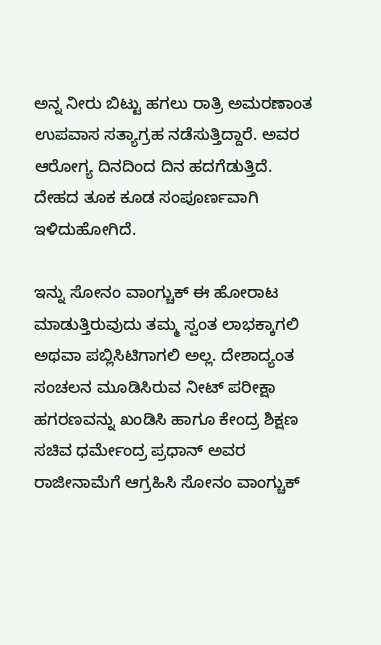ಅನ್ನ ನೀರು ಬಿಟ್ಟು ಹಗಲು ರಾತ್ರಿ ಅಮರಣಾಂತ ಉಪವಾಸ ಸತ್ಯಾಗ್ರಹ ನಡೆಸುತ್ತಿದ್ದಾರೆ. ಅವರ ಆರೋಗ್ಯ ದಿನದಿಂದ ದಿನ ಹದಗೆಡುತ್ತಿದೆ. ದೇಹದ ತೂಕ ಕೂಡ ಸಂಪೂರ್ಣವಾಗಿ ಇಳಿದುಹೋಗಿದೆ.

ಇನ್ನು ಸೋನಂ ವಾಂಗ್ಚುಕ್ ಈ ಹೋರಾಟ ಮಾಡುತ್ತಿರುವುದು ತಮ್ಮ ಸ್ವಂತ ಲಾಭಕ್ಕಾಗಲಿ ಅಥವಾ ಪಬ್ಲಿಸಿಟಿಗಾಗಲಿ ಅಲ್ಲ. ದೇಶಾದ್ಯಂತ ಸಂಚಲನ ಮೂಡಿಸಿರುವ ನೀಟ್ ಪರೀಕ್ಷಾ ಹಗರಣವನ್ನು ಖಂಡಿಸಿ ಹಾಗೂ ಕೇಂದ್ರ ಶಿಕ್ಷಣ ಸಚಿವ ಧರ್ಮೇಂದ್ರ ಪ್ರಧಾನ್ ಅವರ ರಾಜೀನಾಮೆಗೆ ಆಗ್ರಹಿಸಿ ಸೋನಂ ವಾಂಗ್ಚುಕ್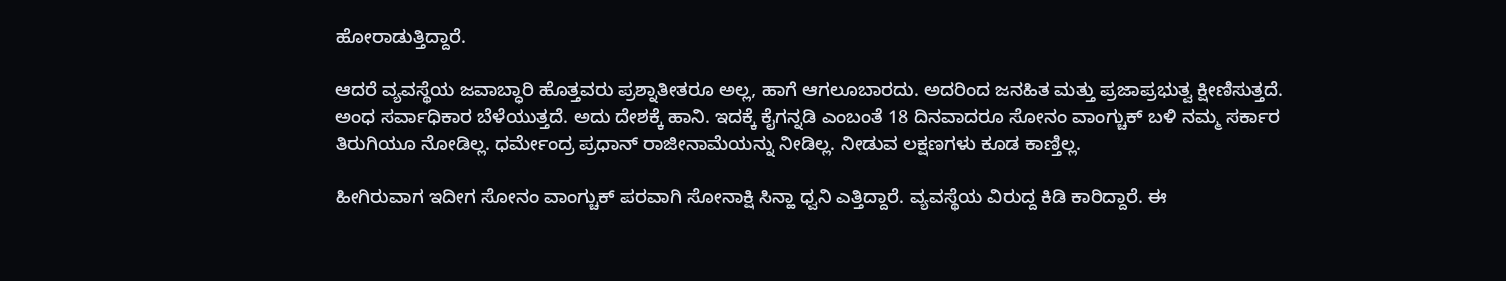ಹೋರಾಡುತ್ತಿದ್ದಾರೆ.

ಆದರೆ ವ್ಯವಸ್ಥೆಯ ಜವಾಬ್ಧಾರಿ ಹೊತ್ತವರು ಪ್ರಶ್ನಾತೀತರೂ ಅಲ್ಲ, ಹಾಗೆ ಆಗಲೂಬಾರದು. ಅದರಿಂದ ಜನಹಿತ ಮತ್ತು ಪ್ರಜಾಪ್ರಭುತ್ವ ಕ್ಷೀಣಿಸುತ್ತದೆ. ಅಂಧ ಸರ್ವಾಧಿಕಾರ ಬೆಳೆಯುತ್ತದೆ. ಅದು ದೇಶಕ್ಕೆ ಹಾನಿ. ಇದಕ್ಕೆ ಕೈಗನ್ನಡಿ ಎಂಬಂತೆ 18 ದಿನವಾದರೂ ಸೋನಂ ವಾಂಗ್ಚುಕ್ ಬಳಿ ನಮ್ಮ ಸರ್ಕಾರ ತಿರುಗಿಯೂ ನೋಡಿಲ್ಲ. ಧರ್ಮೇಂದ್ರ ಪ್ರಧಾನ್ ರಾಜೀನಾಮೆಯನ್ನು ನೀಡಿಲ್ಲ. ನೀಡುವ ಲಕ್ಷಣಗಳು ಕೂಡ ಕಾಣ್ತಿಲ್ಲ.

ಹೀಗಿರುವಾಗ ಇದೀಗ ಸೋನಂ ವಾಂಗ್ಚುಕ್ ಪರವಾಗಿ ಸೋನಾಕ್ಷಿ ಸಿನ್ಹಾ ಧ್ವನಿ ಎತ್ತಿದ್ದಾರೆ. ವ್ಯವಸ್ಥೆಯ ವಿರುದ್ದ ಕಿಡಿ ಕಾರಿದ್ದಾರೆ. ಈ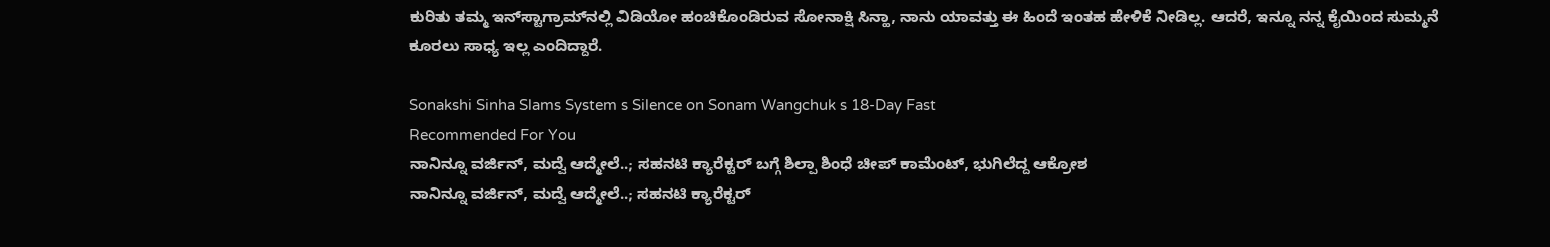ಕುರಿತು ತಮ್ಮ ಇನ್‌ಸ್ಟಾಗ್ರಾಮ್‌ನಲ್ಲಿ ವಿಡಿಯೋ ಹಂಚಿಕೊಂಡಿರುವ ಸೋನಾಕ್ಷಿ ಸಿನ್ಹಾ, ನಾನು ಯಾವತ್ತು ಈ ಹಿಂದೆ ಇಂತಹ ಹೇಳಿಕೆ ನೀಡಿಲ್ಲ. ಆದರೆ, ಇನ್ನೂ ನನ್ನ ಕೈಯಿಂದ ಸುಮ್ಮನೆ ಕೂರಲು ಸಾಧ್ಯ ಇಲ್ಲ ಎಂದಿದ್ದಾರೆ.

Sonakshi Sinha Slams System s Silence on Sonam Wangchuk s 18-Day Fast
Recommended For You
ನಾನಿನ್ನೂ ವರ್ಜಿನ್, ಮದ್ವೆ ಆದ್ಮೇಲೆ..; ಸಹನಟಿ ಕ್ಯಾರೆಕ್ಟರ್‌ ಬಗ್ಗೆ ಶಿಲ್ಪಾ ಶಿಂಧೆ ಚೀಪ್ ಕಾಮೆಂಟ್, ಭುಗಿಲೆದ್ದ ಆಕ್ರೋಶ
ನಾನಿನ್ನೂ ವರ್ಜಿನ್, ಮದ್ವೆ ಆದ್ಮೇಲೆ..; ಸಹನಟಿ ಕ್ಯಾರೆಕ್ಟರ್‌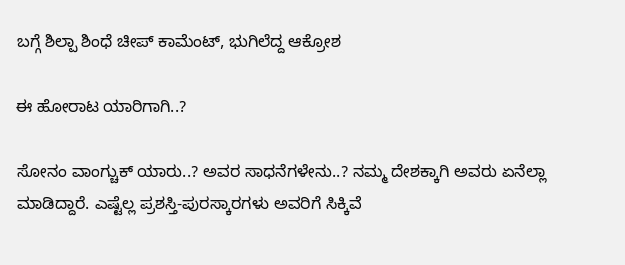ಬಗ್ಗೆ ಶಿಲ್ಪಾ ಶಿಂಧೆ ಚೀಪ್ ಕಾಮೆಂಟ್, ಭುಗಿಲೆದ್ದ ಆಕ್ರೋಶ

ಈ ಹೋರಾಟ ಯಾರಿಗಾಗಿ..?

ಸೋನಂ ವಾಂಗ್ಚುಕ್ ಯಾರು..? ಅವರ ಸಾಧನೆಗಳೇನು..? ನಮ್ಮ ದೇಶಕ್ಕಾಗಿ ಅವರು ಏನೆಲ್ಲಾ ಮಾಡಿದ್ದಾರೆ. ಎಷ್ಟೆಲ್ಲ ಪ್ರಶಸ್ತಿ-ಪುರಸ್ಕಾರಗಳು ಅವರಿಗೆ ಸಿಕ್ಕಿವೆ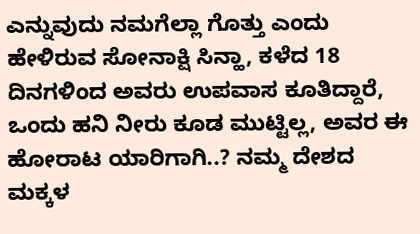ಎನ್ನುವುದು ನಮಗೆಲ್ಲಾ ಗೊತ್ತು ಎಂದು ಹೇಳಿರುವ ಸೋನಾಕ್ಷಿ ಸಿನ್ಹಾ, ಕಳೆದ 18 ದಿನಗಳಿಂದ ಅವರು ಉಪವಾಸ ಕೂತಿದ್ದಾರೆ, ಒಂದು ಹನಿ ನೀರು ಕೂಡ ಮುಟ್ಟಿಲ್ಲ, ಅವರ ಈ ಹೋರಾಟ ಯಾರಿಗಾಗಿ..? ನಮ್ಮ ದೇಶದ ಮಕ್ಕಳ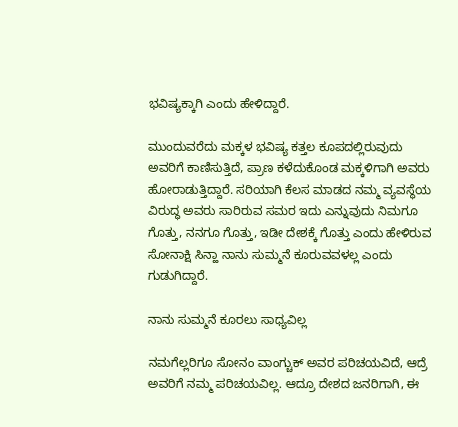ಭವಿಷ್ಯಕ್ಕಾಗಿ ಎಂದು ಹೇಳಿದ್ದಾರೆ.

ಮುಂದುವರೆದು ಮಕ್ಕಳ ಭವಿಷ್ಯ ಕತ್ತಲ ಕೂಪದಲ್ಲಿರುವುದು ಅವರಿಗೆ ಕಾಣಿಸುತ್ತಿದೆ, ಪ್ರಾಣ ಕಳೆದುಕೊಂಡ ಮಕ್ಕಳಿಗಾಗಿ ಅವರು ಹೋರಾಡುತ್ತಿದ್ದಾರೆ. ಸರಿಯಾಗಿ ಕೆಲಸ ಮಾಡದ ನಮ್ಮ ವ್ಯವಸ್ಥೆಯ ವಿರುದ್ಧ ಅವರು ಸಾರಿರುವ ಸಮರ ಇದು ಎನ್ನುವುದು ನಿಮಗೂ ಗೊತ್ತು, ನನಗೂ ಗೊತ್ತು, ಇಡೀ ದೇಶಕ್ಕೆ ಗೊತ್ತು ಎಂದು ಹೇಳಿರುವ ಸೋನಾಕ್ಷಿ ಸಿನ್ಹಾ ನಾನು ಸುಮ್ಮನೆ ಕೂರುವವಳಲ್ಲ ಎಂದು ಗುಡುಗಿದ್ದಾರೆ.

ನಾನು ಸುಮ್ಮನೆ ಕೂರಲು ಸಾಧ್ಯವಿಲ್ಲ

ನಮಗೆಲ್ಲರಿಗೂ ಸೋನಂ ವಾಂಗ್ಚುಕ್ ಅವರ ಪರಿಚಯವಿದೆ, ಆದ್ರೆ ಅವರಿಗೆ ನಮ್ಮ ಪರಿಚಯವಿಲ್ಲ. ಆದ್ರೂ ದೇಶದ ಜನರಿಗಾಗಿ, ಈ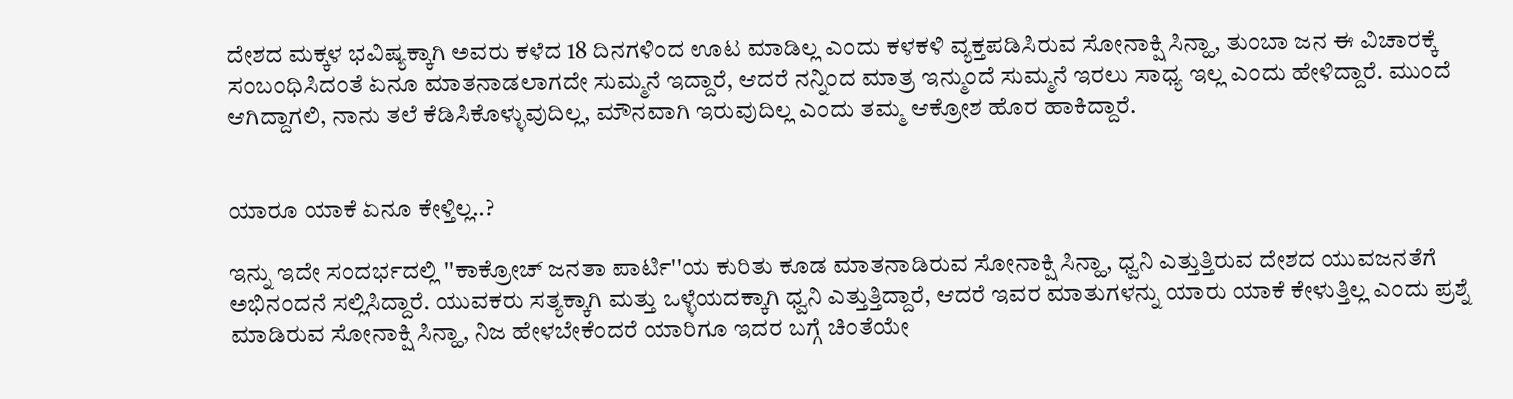ದೇಶದ ಮಕ್ಕಳ ಭವಿಷ್ಯಕ್ಕಾಗಿ ಅವರು ಕಳೆದ 18 ದಿನಗಳಿಂದ ಊಟ ಮಾಡಿಲ್ಲ ಎಂದು ಕಳಕಳಿ ವ್ಯಕ್ತಪಡಿಸಿರುವ ಸೋನಾಕ್ಷಿ ಸಿನ್ಹಾ, ತುಂಬಾ ಜನ ಈ ವಿಚಾರಕ್ಕೆ ಸಂಬಂಧಿಸಿದಂತೆ ಏನೂ ಮಾತನಾಡಲಾಗದೇ ಸುಮ್ಮನೆ ಇದ್ದಾರೆ, ಆದರೆ ನನ್ನಿಂದ ಮಾತ್ರ ಇನ್ಮುಂದೆ ಸುಮ್ಮನೆ ಇರಲು ಸಾಧ್ಯ ಇಲ್ಲ ಎಂದು ಹೇಳಿದ್ದಾರೆ. ಮುಂದೆ ಆಗಿದ್ದಾಗಲಿ, ನಾನು ತಲೆ ಕೆಡಿಸಿಕೊಳ್ಳುವುದಿಲ್ಲ, ಮೌನವಾಗಿ ಇರುವುದಿಲ್ಲ ಎಂದು ತಮ್ಮ ಆಕ್ರೋಶ ಹೊರ ಹಾಕಿದ್ದಾರೆ.


ಯಾರೂ ಯಾಕೆ ಏನೂ ಕೇಳ್ತಿಲ್ಲ..?

ಇನ್ನು ಇದೇ ಸಂದರ್ಭದಲ್ಲಿ ''ಕಾಕ್ರೋಚ್ ಜನತಾ ಪಾರ್ಟಿ''ಯ ಕುರಿತು ಕೂಡ ಮಾತನಾಡಿರುವ ಸೋನಾಕ್ಷಿ ಸಿನ್ಹಾ, ಧ್ವನಿ ಎತ್ತುತ್ತಿರುವ ದೇಶದ ಯುವಜನತೆಗೆ ಅಭಿನಂದನೆ ಸಲ್ಲಿಸಿದ್ದಾರೆ. ಯುವಕರು ಸತ್ಯಕ್ಕಾಗಿ ಮತ್ತು ಒಳ್ಳೆಯದಕ್ಕಾಗಿ ಧ್ವನಿ ಎತ್ತುತ್ತಿದ್ದಾರೆ, ಆದರೆ ಇವರ ಮಾತುಗಳನ್ನು ಯಾರು ಯಾಕೆ ಕೇಳುತ್ತಿಲ್ಲ ಎಂದು ಪ್ರಶ್ನೆ ಮಾಡಿರುವ ಸೋನಾಕ್ಷಿ ಸಿನ್ಹಾ, ನಿಜ ಹೇಳಬೇಕೆಂದರೆ ಯಾರಿಗೂ ಇದರ ಬಗ್ಗೆ ಚಿಂತೆಯೇ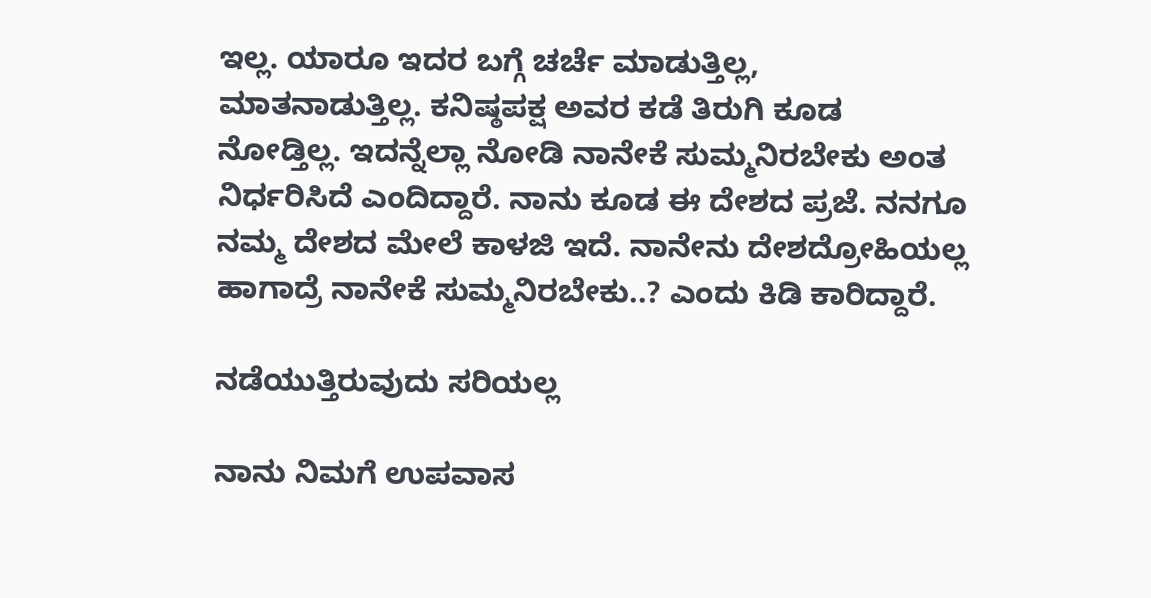ಇಲ್ಲ. ಯಾರೂ ಇದರ ಬಗ್ಗೆ ಚರ್ಚೆ ಮಾಡುತ್ತಿಲ್ಲ, ಮಾತನಾಡುತ್ತಿಲ್ಲ. ಕನಿಷ್ಠಪಕ್ಷ ಅವರ ಕಡೆ ತಿರುಗಿ ಕೂಡ ನೋಡ್ತಿಲ್ಲ. ಇದನ್ನೆಲ್ಲಾ ನೋಡಿ ನಾನೇಕೆ ಸುಮ್ಮನಿರಬೇಕು ಅಂತ ನಿರ್ಧರಿಸಿದೆ ಎಂದಿದ್ದಾರೆ. ನಾನು ಕೂಡ ಈ ದೇಶದ ಪ್ರಜೆ. ನನಗೂ ನಮ್ಮ ದೇಶದ ಮೇಲೆ ಕಾಳಜಿ ಇದೆ. ನಾನೇನು ದೇಶದ್ರೋಹಿಯಲ್ಲ ಹಾಗಾದ್ರೆ ನಾನೇಕೆ ಸುಮ್ಮನಿರಬೇಕು..? ಎಂದು ಕಿಡಿ ಕಾರಿದ್ದಾರೆ.

ನಡೆಯುತ್ತಿರುವುದು ಸರಿಯಲ್ಲ

ನಾನು ನಿಮಗೆ ಉಪವಾಸ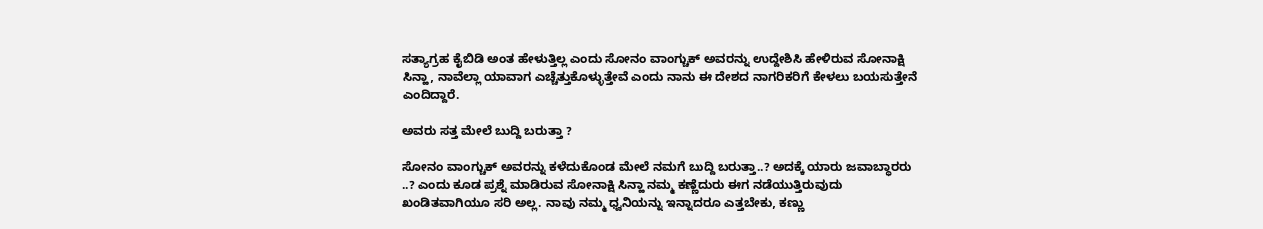ಸತ್ಯಾಗ್ರಹ ಕೈಬಿಡಿ ಅಂತ ಹೇಳುತ್ತಿಲ್ಲ ಎಂದು ಸೋನಂ ವಾಂಗ್ಚುಕ್ ಅವರನ್ನು ಉದ್ದೇಶಿಸಿ ಹೇಳಿರುವ ಸೋನಾಕ್ಷಿ ಸಿನ್ಹಾ, ನಾವೆಲ್ಲಾ ಯಾವಾಗ ಎಚ್ಚೆತ್ತುಕೊಳ್ಳುತ್ತೇವೆ ಎಂದು ನಾನು ಈ ದೇಶದ ನಾಗರಿಕರಿಗೆ ಕೇಳಲು ಬಯಸುತ್ತೇನೆ ಎಂದಿದ್ದಾರೆ.

ಅವರು ಸತ್ತ ಮೇಲೆ ಬುದ್ದಿ ಬರುತ್ತಾ ?

ಸೋನಂ ವಾಂಗ್ಚುಕ್ ಅವರನ್ನು ಕಳೆದುಕೊಂಡ ಮೇಲೆ ನಮಗೆ ಬುದ್ದಿ ಬರುತ್ತಾ..? ಅದಕ್ಕೆ ಯಾರು ಜವಾಬ್ಧಾರರು ..? ಎಂದು ಕೂಡ ಪ್ರಶ್ನೆ ಮಾಡಿರುವ ಸೋನಾಕ್ಷಿ ಸಿನ್ಹಾ ನಮ್ಮ ಕಣ್ಣೆದುರು ಈಗ ನಡೆಯುತ್ತಿರುವುದು ಖಂಡಿತವಾಗಿಯೂ ಸರಿ ಅಲ್ಲ. ನಾವು ನಮ್ಮ ಧ್ವನಿಯನ್ನು ಇನ್ನಾದರೂ ಎತ್ತಬೇಕು, ಕಣ್ಣು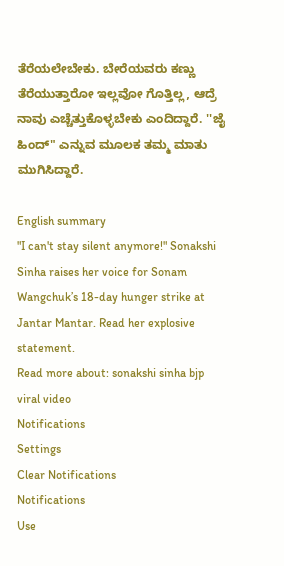ತೆರೆಯಲೇಬೇಕು. ಬೇರೆಯವರು ಕಣ್ಣು ತೆರೆಯುತ್ತಾರೋ ಇಲ್ಲವೋ ಗೊತ್ತಿಲ್ಲ, ಆದ್ರೆ ನಾವು ಎಚ್ಚೆತ್ತುಕೊಳ್ಳಬೇಕು ಎಂದಿದ್ದಾರೆ. ''ಜೈ ಹಿಂದ್" ಎನ್ನುವ ಮೂಲಕ ತಮ್ಮ ಮಾತು ಮುಗಿಸಿದ್ದಾರೆ.

English summary
"I can't stay silent anymore!" Sonakshi Sinha raises her voice for Sonam Wangchuk’s 18-day hunger strike at Jantar Mantar. Read her explosive statement.
Read more about: sonakshi sinha bjp viral video
Notifications
Settings
Clear Notifications
Notifications
Use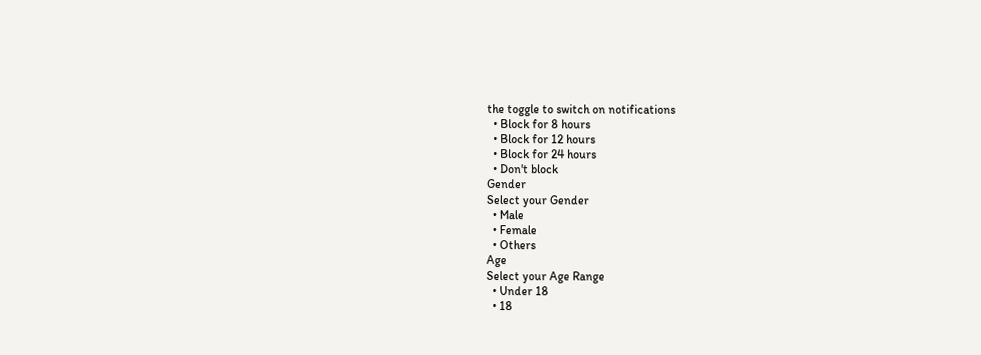the toggle to switch on notifications
  • Block for 8 hours
  • Block for 12 hours
  • Block for 24 hours
  • Don't block
Gender
Select your Gender
  • Male
  • Female
  • Others
Age
Select your Age Range
  • Under 18
  • 18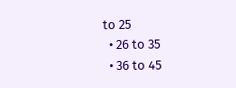to 25
  • 26 to 35
  • 36 to 45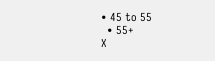• 45 to 55
  • 55+
X